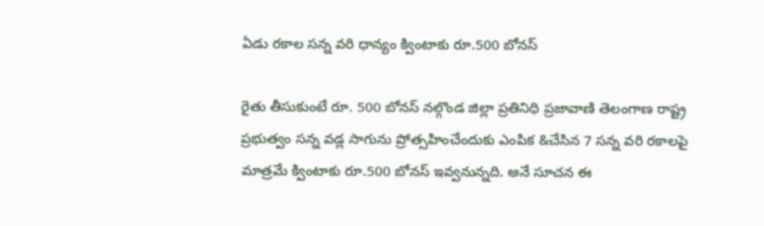ఏడు రకాల సన్న వరి ధాన్యం క్వింటాకు రూ.500 బోనస్

రైతు తీసుకుంటే రూ. 500 బోనస్ నల్గొండ జిల్లా ప్రతినిధి ప్రజావాణి తెలంగాణ రాష్ట్ర ప్రభుత్వం సన్న వడ్ల సాగును ప్రోత్సహించేందుకు ఎంపిక &చేసిన 7 సన్న వరి రకాలపై మాత్రమే క్వింటాకు రూ.500 బోనస్ ఇవ్వనున్నది. అనే సూచన ఈ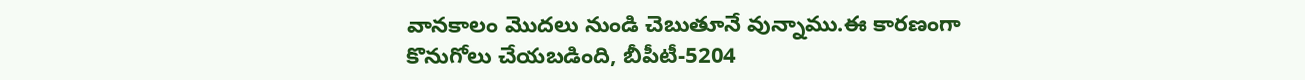వానకాలం మొదలు నుండి చెబుతూనే వున్నాము.ఈ కారణంగా కొనుగోలు చేయబడింది, బీపీటీ-5204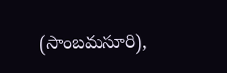(సాంబమసూరి),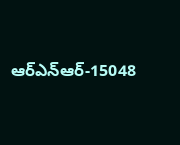ఆర్ఎన్ఆర్-15048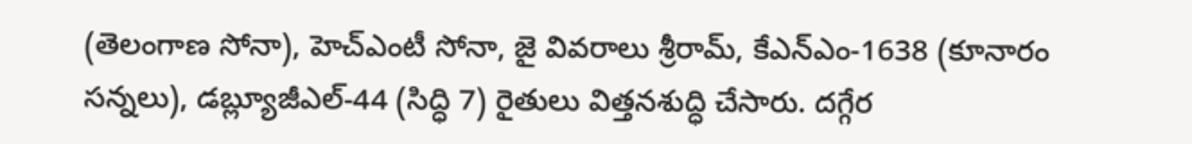(తెలంగాణ సోనా), హెచ్‌ఎంటీ సోనా, జై వివరాలు శ్రీరామ్, కేఎన్‌ఎం-1638 (కూనారం సన్నలు), డబ్ల్యూజీఎల్-44 (సిద్ధి 7) రైతులు విత్తనశుద్ధి చేసారు. దగ్గేర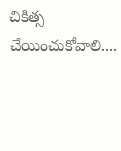చికిత్స చేయించుకోవాలి....